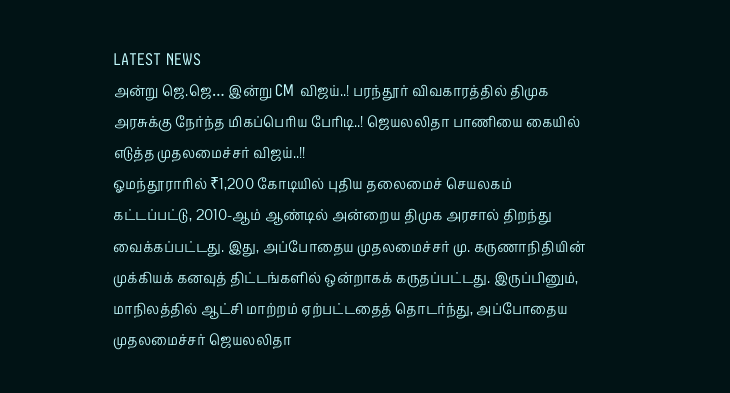LATEST NEWS
அன்று ஜெ.ஜெ… இன்று CM விஜய்..! பரந்தூர் விவகாரத்தில் திமுக அரசுக்கு நேர்ந்த மிகப்பெரிய பேரிடி..! ஜெயலலிதா பாணியை கையில் எடுத்த முதலமைச்சர் விஜய்..!!
ஓமந்தூராரில் ₹1,200 கோடியில் புதிய தலைமைச் செயலகம் கட்டப்பட்டு, 2010-ஆம் ஆண்டில் அன்றைய திமுக அரசால் திறந்து வைக்கப்பட்டது. இது, அப்போதைய முதலமைச்சர் மு. கருணாநிதியின் முக்கியக் கனவுத் திட்டங்களில் ஒன்றாகக் கருதப்பட்டது. இருப்பினும், மாநிலத்தில் ஆட்சி மாற்றம் ஏற்பட்டதைத் தொடர்ந்து, அப்போதைய முதலமைச்சர் ஜெயலலிதா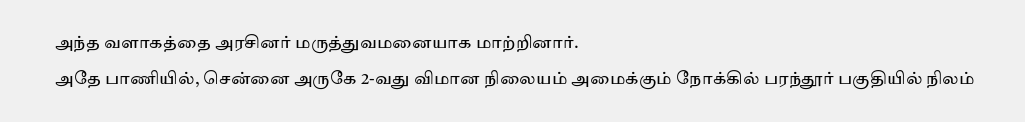அந்த வளாகத்தை அரசினர் மருத்துவமனையாக மாற்றினார்.
அதே பாணியில், சென்னை அருகே 2-வது விமான நிலையம் அமைக்கும் நோக்கில் பரந்தூர் பகுதியில் நிலம்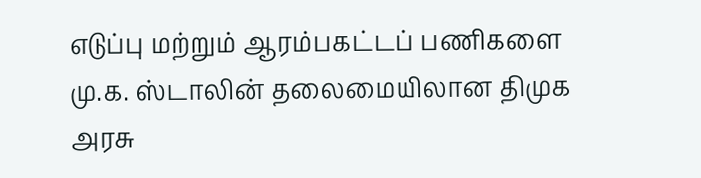எடுப்பு மற்றும் ஆரம்பகட்டப் பணிகளை மு.க. ஸ்டாலின் தலைமையிலான திமுக அரசு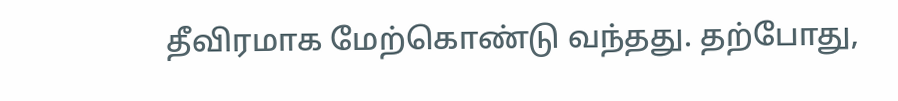தீவிரமாக மேற்கொண்டு வந்தது. தற்போது,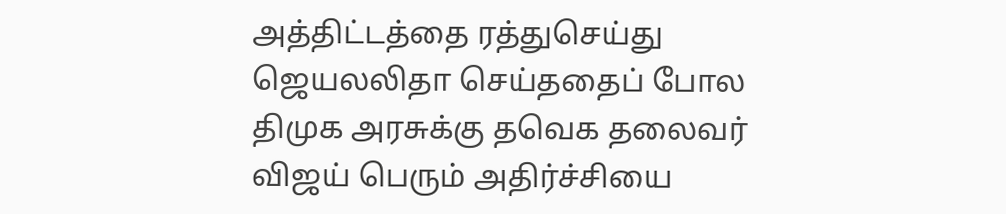அத்திட்டத்தை ரத்துசெய்து ஜெயலலிதா செய்ததைப் போல திமுக அரசுக்கு தவெக தலைவர் விஜய் பெரும் அதிர்ச்சியை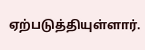ஏற்படுத்தியுள்ளார்.